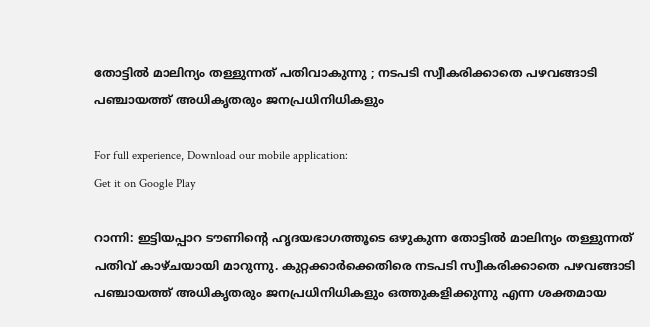തോട്ടിൽ മാലിന്യം തള്ളുന്നത് പതിവാകുന്നു ; നടപടി സ്വീകരിക്കാതെ പഴവങ്ങാടി പഞ്ചായത്ത് അധികൃതരും ജനപ്രധിനിധികളും

For full experience, Download our mobile application:
Get it on Google Play

റാന്നി: ഇട്ടിയപ്പാറ ടൗണിന്റെ ഹൃദയഭാഗത്തൂടെ ഒഴുകുന്ന തോട്ടിൽ മാലിന്യം തള്ളുന്നത് പതിവ് കാഴ്ചയായി മാറുന്നു. കുറ്റക്കാർക്കെതിരെ നടപടി സ്വീകരിക്കാതെ പഴവങ്ങാടി പഞ്ചായത്ത് അധികൃതരും ജനപ്രധിനിധികളും ഒത്തുകളിക്കുന്നു എന്ന ശക്തമായ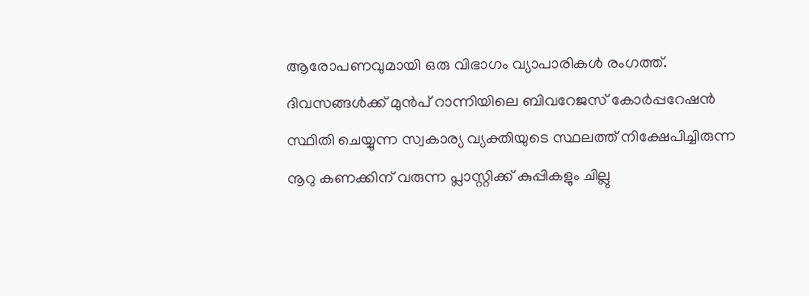ആരോപണവുമായി ഒരു വിഭാഗം വ്യാപാരികൾ രംഗത്ത്. ദിവസങ്ങൾക്ക് മുൻപ് റാന്നിയിലെ ബിവറേജസ് കോർപ്പറേഷൻ സ്ഥിതി ചെയ്യുന്ന സ്വകാര്യ വ്യക്തിയുടെ സ്ഥലത്ത് നിക്ഷേപിച്ചിരുന്ന നൂറു കണക്കിന് വരുന്ന പ്ലാസ്റ്റിക്ക് കുപ്പികളും ചില്ലു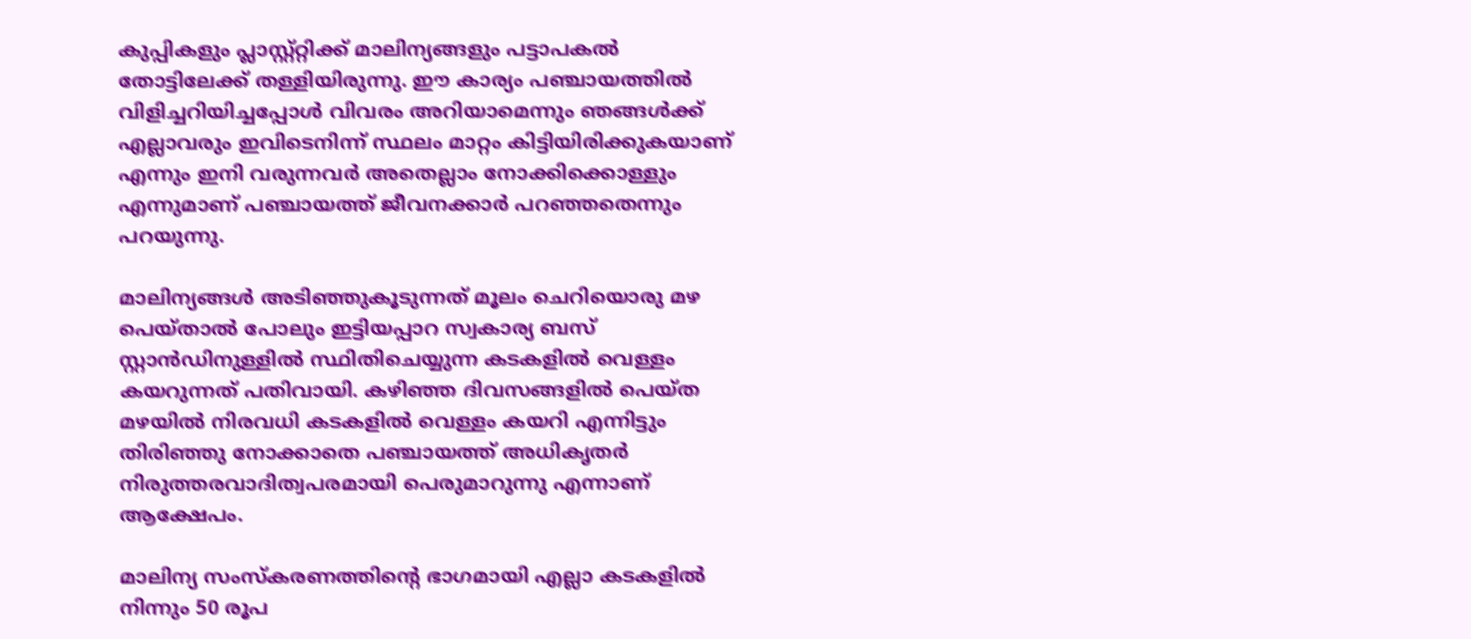കുപ്പികളും പ്ലാസ്റ്റ്റ്റിക്ക് മാലിന്യങ്ങളും പട്ടാപകൽ തോട്ടിലേക്ക് തള്ളിയിരുന്നു. ഈ കാര്യം പഞ്ചായത്തിൽ വിളിച്ചറിയിച്ചപ്പോൾ വിവരം അറിയാമെന്നും ഞങ്ങൾക്ക് എല്ലാവരും ഇവിടെനിന്ന് സ്ഥലം മാറ്റം കിട്ടിയിരിക്കുകയാണ് എന്നും ഇനി വരുന്നവർ അതെല്ലാം നോക്കിക്കൊള്ളും എന്നുമാണ് പഞ്ചായത്ത് ജീവനക്കാർ പറഞ്ഞതെന്നും പറയുന്നു.

മാലിന്യങ്ങൾ അടിഞ്ഞുകൂടുന്നത് മൂലം ചെറിയൊരു മഴ പെയ്താൽ പോലും ഇട്ടിയപ്പാറ സ്വകാര്യ ബസ് സ്റ്റാൻഡിനുള്ളിൽ സ്ഥിതിചെയ്യുന്ന കടകളിൽ വെള്ളം കയറുന്നത് പതിവായി. കഴിഞ്ഞ ദിവസങ്ങളിൽ പെയ്ത മഴയിൽ നിരവധി കടകളിൽ വെള്ളം കയറി എന്നിട്ടും തിരിഞ്ഞു നോക്കാതെ പഞ്ചായത്ത് അധികൃതർ നിരുത്തരവാദിത്വപരമായി പെരുമാറുന്നു എന്നാണ് ആക്ഷേപം.

മാലിന്യ സംസ്കരണത്തിന്റെ ഭാഗമായി എല്ലാ കടകളിൽ നിന്നും 50 രൂപ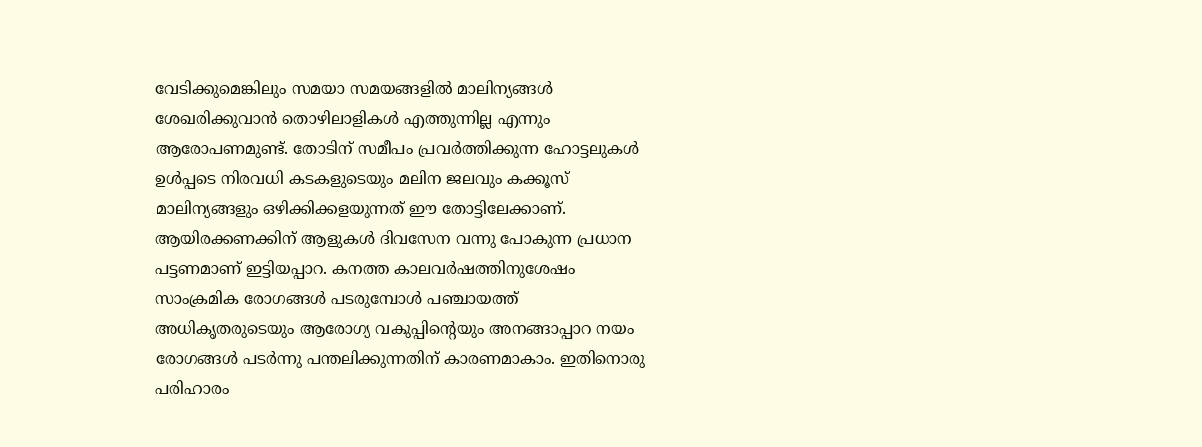വേടിക്കുമെങ്കിലും സമയാ സമയങ്ങളിൽ മാലിന്യങ്ങൾ ശേഖരിക്കുവാൻ തൊഴിലാളികൾ എത്തുന്നില്ല എന്നും ആരോപണമുണ്ട്. തോടിന് സമീപം പ്രവർത്തിക്കുന്ന ഹോട്ടലുകൾ ഉൾപ്പടെ നിരവധി കടകളുടെയും മലിന ജലവും കക്കൂസ് മാലിന്യങ്ങളും ഒഴിക്കിക്കളയുന്നത് ഈ തോട്ടിലേക്കാണ്. ആയിരക്കണക്കിന് ആളുകൾ ദിവസേന വന്നു പോകുന്ന പ്രധാന പട്ടണമാണ് ഇട്ടിയപ്പാറ. കനത്ത കാലവർഷത്തിനുശേഷം സാംക്രമിക രോഗങ്ങൾ പടരുമ്പോൾ പഞ്ചായത്ത് അധികൃതരുടെയും ആരോഗ്യ വകുപ്പിന്റെയും അനങ്ങാപ്പാറ നയം രോഗങ്ങൾ പടർന്നു പന്തലിക്കുന്നതിന് കാരണമാകാം. ഇതിനൊരു പരിഹാരം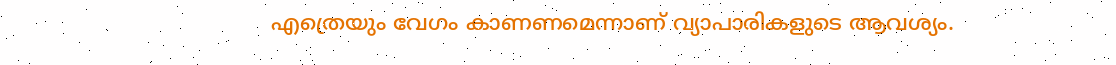എത്രെയും വേഗം കാണണമെന്നാണ് വ്യാപാരികളുടെ ആവശ്യം.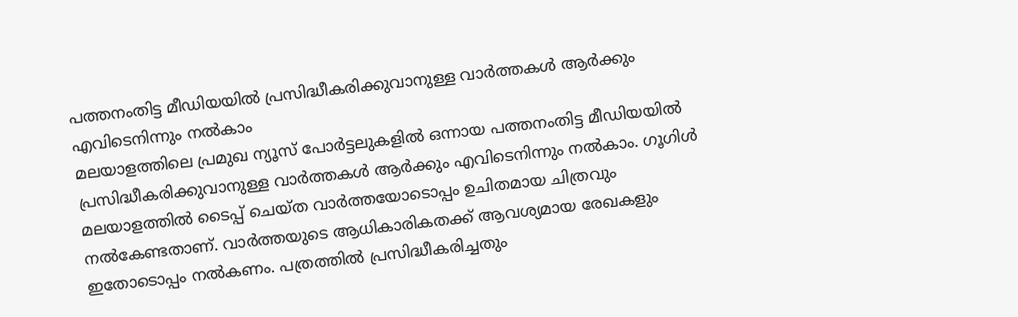പത്തനംതിട്ട മീഡിയയില്‍ പ്രസിദ്ധീകരിക്കുവാനുള്ള വാര്‍ത്തകള്‍ ആര്‍ക്കും എവിടെനിന്നും നല്‍കാം
മലയാളത്തിലെ പ്രമുഖ ന്യൂസ് പോര്‍ട്ടലുകളില്‍ ഒന്നായ പത്തനംതിട്ട മീഡിയയില്‍ പ്രസിദ്ധീകരിക്കുവാനുള്ള വാര്‍ത്തകള്‍ ആര്‍ക്കും എവിടെനിന്നും നല്‍കാം. ഗൂഗിള്‍ മലയാളത്തില്‍ ടൈപ്പ് ചെയ്ത വാര്‍ത്തയോടൊപ്പം ഉചിതമായ ചിത്രവും നല്‍കേണ്ടതാണ്. വാര്‍ത്തയുടെ ആധികാരികതക്ക് ആവശ്യമായ രേഖകളും ഇതോടൊപ്പം നല്‍കണം. പത്രത്തില്‍ പ്രസിദ്ധീകരിച്ചതും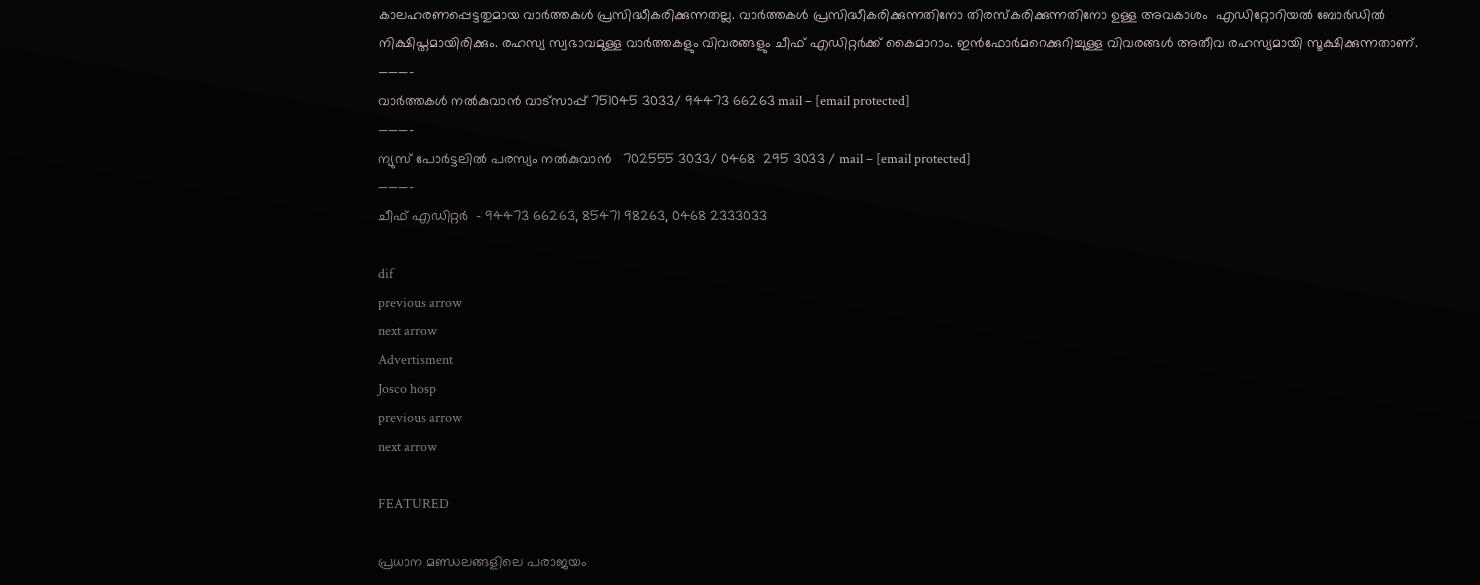കാലഹരണപ്പെട്ടതുമായ വാര്‍ത്തകള്‍ പ്രസിദ്ധീകരിക്കുന്നതല്ല. വാര്‍ത്തകള്‍ പ്രസിദ്ധീകരിക്കുന്നതിനോ തിരസ്കരിക്കുന്നതിനോ ഉള്ള അവകാശം  എഡിറ്റോറിയല്‍ ബോര്‍ഡില്‍ നിക്ഷിപ്തമായിരിക്കും. രഹസ്യ സ്വഭാവമുള്ള വാര്‍ത്തകളും വിവരങ്ങളും ചീഫ് എഡിറ്റര്‍ക്ക് കൈമാറാം. ഇന്‍ഫോര്‍മറെക്കുറിച്ചുള്ള വിവരങ്ങള്‍ അതീവ രഹസ്യമായി സൂക്ഷിക്കുന്നതാണ്.
———–
വാര്‍ത്തകള്‍ നല്‍കുവാന്‍ വാട്സാപ്പ് 751045 3033/ 94473 66263 mail – [email protected]
———–
ന്യുസ് പോര്‍ട്ടലില്‍ പരസ്യം നല്‍കുവാന്‍   702555 3033/ 0468  295 3033 / mail – [email protected]
———-
ചീഫ് എഡിറ്റര്‍  – 94473 66263, 85471 98263, 0468 2333033

dif
previous arrow
next arrow
Advertisment
Josco hosp
previous arrow
next arrow

FEATURED

പ്രധാന മണ്ഡലങ്ങളിലെ പരാജയം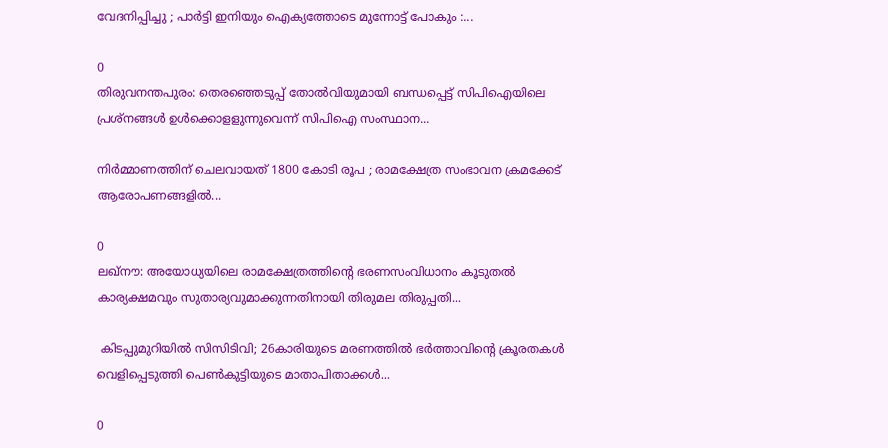വേദനിപ്പിച്ചു ; പാർട്ടി ഇനിയും ഐക്യത്തോടെ മുന്നോട്ട് പോകും :...

0
തിരുവനന്തപുരം: തെരഞ്ഞെടുപ്പ് തോല്‍വിയുമായി ബന്ധപ്പെട്ട് സിപിഐയിലെ പ്രശ്‌നങ്ങള്‍ ഉള്‍ക്കൊളളുന്നുവെന്ന് സിപിഐ സംസ്ഥാന...

നിർമ്മാണത്തിന് ചെലവായത് 1800 കോടി രൂപ ; രാമക്ഷേത്ര സംഭാവന ക്രമക്കേട് ആരോപണങ്ങളിൽ...

0
ലഖ്നൗ: അയോധ്യയിലെ രാമക്ഷേത്രത്തിന്റെ ഭരണസംവിധാനം കൂടുതൽ കാര്യക്ഷമവും സുതാര്യവുമാക്കുന്നതിനായി തിരുമല തിരുപ്പതി...

 കിടപ്പുമുറിയിൽ സിസിടിവി; 26കാരിയുടെ മരണത്തിൽ ഭർത്താവിന്റെ ക്രൂരതകൾ വെളിപ്പെടുത്തി പെൺകുട്ടിയുടെ മാതാപിതാക്കൾ...

0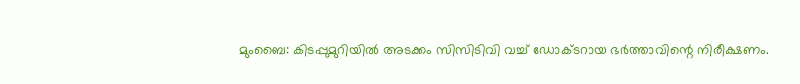മുംബൈ: കിടപ്പുമുറിയിൽ അടക്കം സിസിടിവി വച്ച് ഡോക്ടറായ ഭർത്താവിന്റെ നിരീക്ഷണം.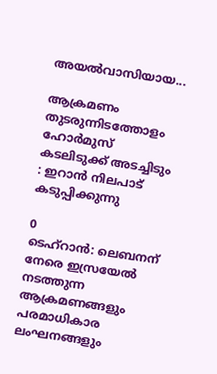അയൽവാസിയായ...

ആക്രമണം തുടരുന്നിടത്തോളം ഹോർമുസ് കടലിടുക്ക് അടച്ചിടും : ഇറാൻ നിലപാട് കടുപ്പിക്കുന്നു

0
ടെഹ്റാൻ: ലെബനന് നേരെ ഇസ്രയേൽ നടത്തുന്ന ആക്രമണങ്ങളും പരമാധികാര ലംഘനങ്ങളും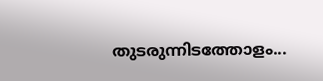തുടരുന്നിടത്തോളം...